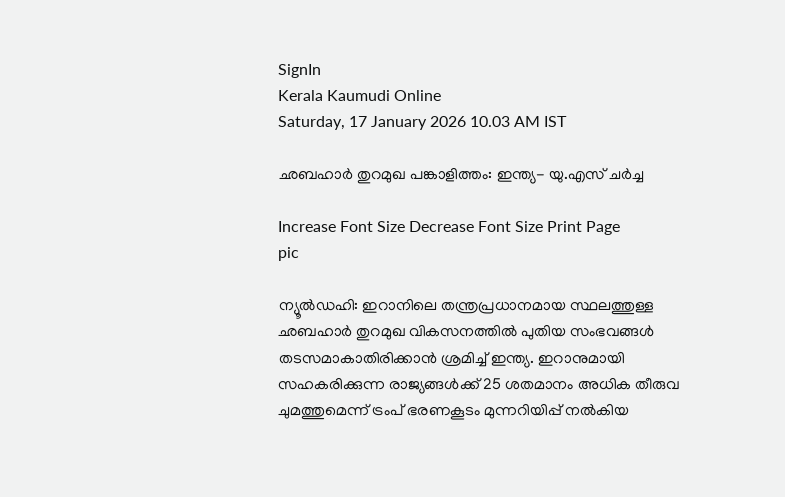SignIn
Kerala Kaumudi Online
Saturday, 17 January 2026 10.03 AM IST

ഛബഹാർ തുറമുഖ പങ്കാളിത്തം: ഇന്ത്യ- യു.എസ് ചർച്ച

Increase Font Size Decrease Font Size Print Page
pic

ന്യൂൽഡഹി: ഇറാനിലെ തന്ത്രപ്രധാനമായ സ്ഥലത്തുള്ള ഛബഹാർ തുറമുഖ വികസനത്തിൽ പുതിയ സംഭവങ്ങൾ തടസമാകാതിരിക്കാൻ ശ്രമിച്ച് ഇന്ത്യ. ഇറാനുമായി സഹകരിക്കുന്ന രാജ്യങ്ങൾക്ക് 25 ശതമാനം അധിക തീരുവ ചുമത്തുമെന്ന് ട്രംപ് ഭരണകൂടം മുന്നറിയിപ്പ് നൽകിയ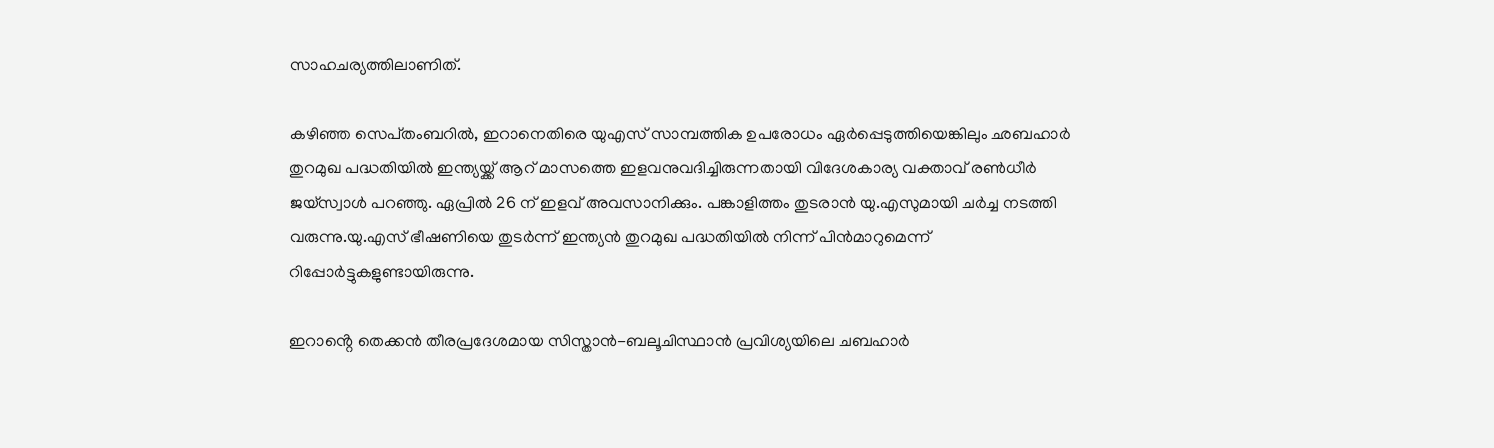സാഹചര്യത്തിലാണിത്.

കഴിഞ്ഞ സെപ്‌തംബറിൽ, ഇറാനെതിരെ യുഎസ് സാമ്പത്തിക ഉപരോധം ഏർപ്പെടുത്തിയെങ്കിലും ഛബഹാർ തുറമുഖ പദ്ധതിയിൽ ഇന്ത്യയ്ക്ക് ആറ് മാസത്തെ ഇളവനുവദിച്ചിരുന്നതായി വിദേശകാര്യ വക്താവ് രൺധീർ ജയ്‌സ്വാൾ പറഞ്ഞു. ഏപ്രിൽ 26 ന് ഇളവ് അവസാനിക്കും. പങ്കാളിത്തം തുടരാൻ യു.എസുമായി ചർച്ച നടത്തി വരുന്നു.യു.എസ് ഭീഷണിയെ തുടർന്ന് ഇന്ത്യൻ തുറമുഖ പദ്ധതിയിൽ നിന്ന് പിൻമാറുമെന്ന് റിപ്പോർട്ടുകളുണ്ടായിരുന്നു.

ഇറാൻ്റെ തെക്കൻ തീരപ്രദേശമായ സിസ്താൻ-ബലൂചിസ്ഥാൻ പ്രവിശ്യയിലെ ചബഹാർ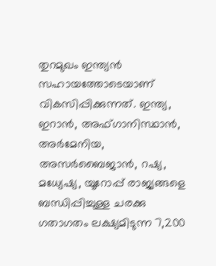തുറമുഖം ഇന്ത്യൻ സഹായത്തോടെയാണ് വികസിപ്പിക്കുന്നത്. ഇന്ത്യ, ഇറാൻ, അഫ്ഗാനിസ്ഥാൻ, അർമേനിയ, അസർബൈജാൻ, റഷ്യ, മധ്യേഷ്യ, യൂറോപ്പ് രാജ്യങ്ങളെ ബന്ധിപ്പിച്ചുള്ള ചരക്കു ഗതാഗതം ലക്ഷ്യമിടുന്ന 7,200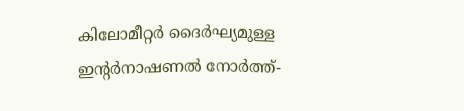കിലോമീറ്റർ ദൈർഘ്യമുള്ള ഇന്റർനാഷണൽ നോർത്ത്-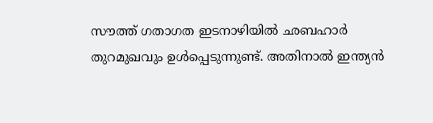സൗത്ത് ഗതാഗത ഇടനാഴിയിൽ ഛബഹാർ തുറമുഖവും ഉൾപ്പെടുന്നുണ്ട്. അതിനാൽ ഇന്ത്യൻ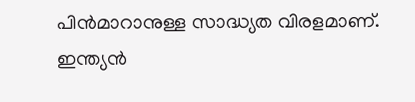പിൻമാറാനുള്ള സാദ്ധ്യത വിരളമാണ്. ഇന്ത്യൻ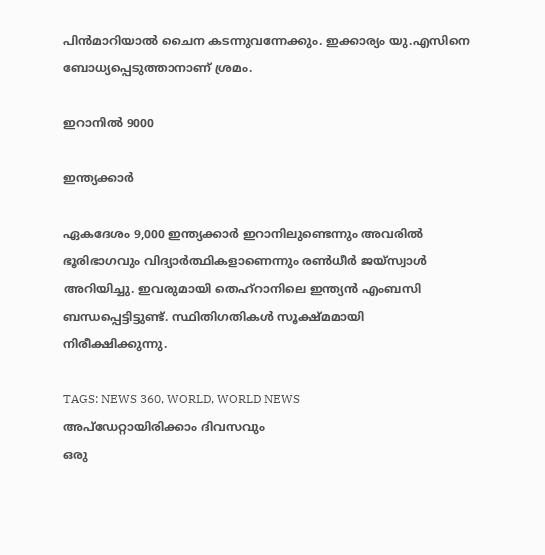പിൻമാറിയാൽ ചൈന കടന്നുവന്നേക്കും. ഇക്കാര്യം യു.എസിനെ ബോധ്യപ്പെടുത്താനാണ് ശ്രമം.

ഇറാനിൽ 9000

ഇന്ത്യക്കാർ

ഏകദേശം 9,000 ഇന്ത്യക്കാർ ഇറാനിലുണ്ടെന്നും അവരിൽ ഭൂരിഭാഗവും വിദ്യാർത്ഥികളാണെന്നും രൺധീർ ജയ്‌‌സ്വാൾ അറിയിച്ചു. ഇവരുമായി തെഹ്‌റാനിലെ ഇന്ത്യൻ എംബസി ബന്ധപ്പെട്ടിട്ടുണ്ട്. സ്ഥിതിഗതികൾ സൂക്ഷ്മമായി നിരീക്ഷിക്കുന്നു.

TAGS: NEWS 360, WORLD, WORLD NEWS
അപ്ഡേറ്റായിരിക്കാം ദിവസവും
ഒരു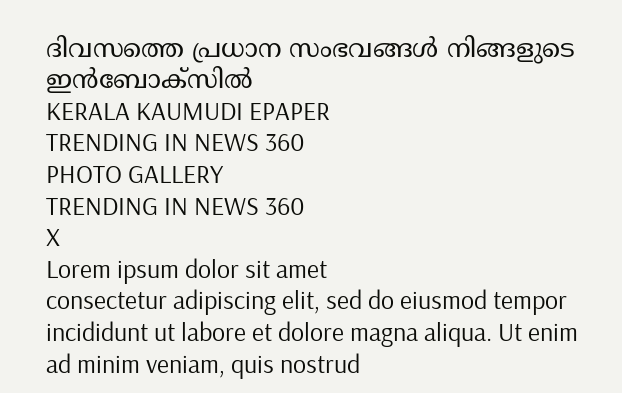ദിവസത്തെ പ്രധാന സംഭവങ്ങൾ നിങ്ങളുടെ ഇൻബോക്സിൽ
KERALA KAUMUDI EPAPER
TRENDING IN NEWS 360
PHOTO GALLERY
TRENDING IN NEWS 360
X
Lorem ipsum dolor sit amet
consectetur adipiscing elit, sed do eiusmod tempor incididunt ut labore et dolore magna aliqua. Ut enim ad minim veniam, quis nostrud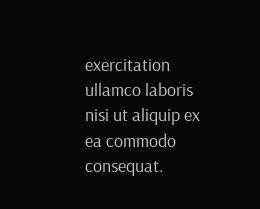exercitation ullamco laboris nisi ut aliquip ex ea commodo consequat.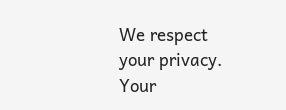We respect your privacy. Your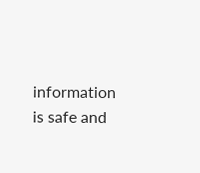information is safe and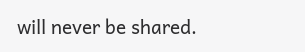will never be shared.